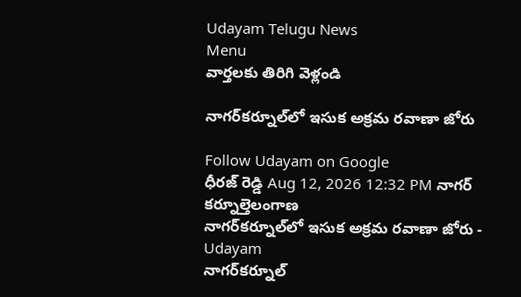Udayam Telugu News
Menu
వార్తలకు తిరిగి వెళ్లండి

నాగర్‌కర్నూల్‌లో ఇసుక అక్రమ రవాణా జోరు

Follow Udayam on Google
ధీరజ్ రెడ్డి Aug 12, 2026 12:32 PM నాగర్ కర్నూల్తెలంగాణ
నాగర్‌కర్నూల్‌లో ఇసుక అక్రమ రవాణా జోరు - Udayam
నాగర్‌కర్నూల్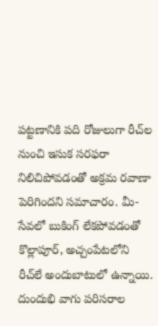పట్టణానికి పది రోజులుగా రీచ్‌ల నుంచి ఇసుక సరఫరా నిలిచిపోవడంతో అక్రమ రవాణా పెరిగిందని సమాచారం. మీ-సేవలో బుకింగ్‌ లేకపోవడంతో కొల్లాపూర్‌, అచ్చంపేటలోని రీచ్‌లే అందుబాటులో ఉన్నాయి. దుందుభి వాగు పరిసరాల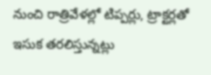నుంచి రాత్రివేళల్లో టిప్పర్లు, ట్రాక్టర్లతో ఇసుక తరలిస్తున్నట్లు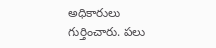అధికారులు గుర్తించారు. పలు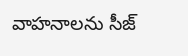వాహనాలను సీజ్‌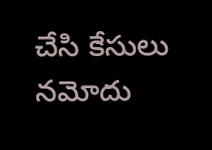చేసి కేసులు నమోదు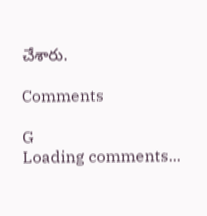చేశారు.

Comments

G
Loading comments...